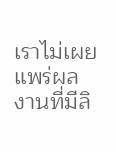เราไม่เผยแพร่ผลงานที่มีลิ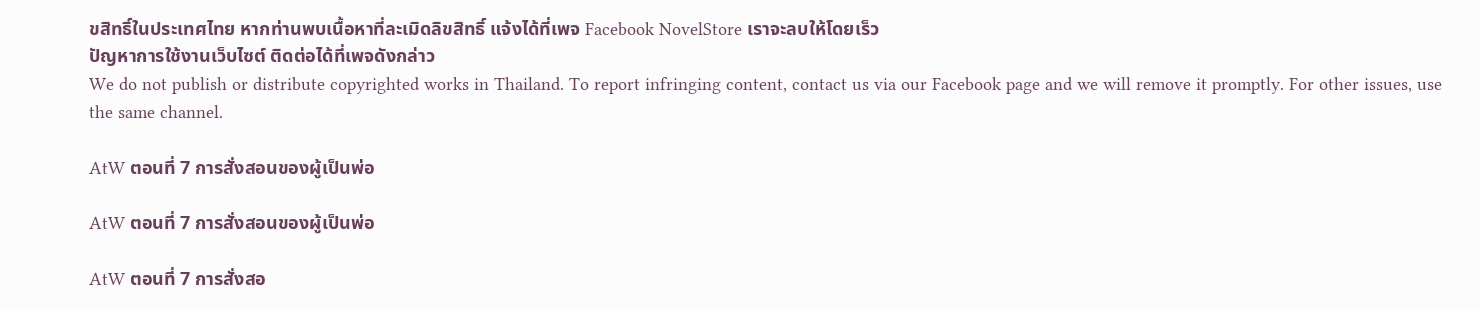ขสิทธิ์ในประเทศไทย หากท่านพบเนื้อหาที่ละเมิดลิขสิทธิ์ แจ้งได้ที่เพจ Facebook NovelStore เราจะลบให้โดยเร็ว
ปัญหาการใช้งานเว็บไซต์ ติดต่อได้ที่เพจดังกล่าว
We do not publish or distribute copyrighted works in Thailand. To report infringing content, contact us via our Facebook page and we will remove it promptly. For other issues, use the same channel.

AtW ตอนที่ 7 การสั่งสอนของผู้เป็นพ่อ

AtW ตอนที่ 7 การสั่งสอนของผู้เป็นพ่อ

AtW ตอนที่ 7 การสั่งสอ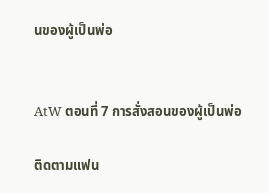นของผู้เป็นพ่อ


AtW ตอนที่ 7 การสั่งสอนของผู้เป็นพ่อ

ติดตามแฟน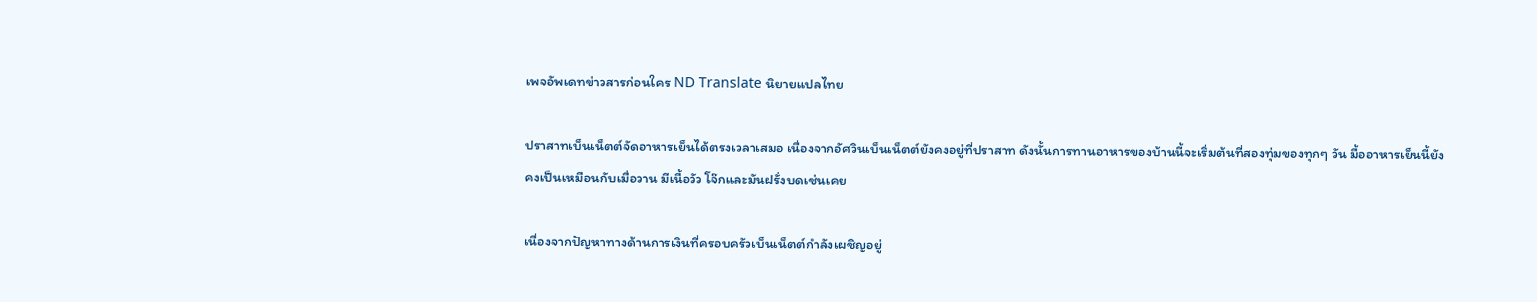เพจอัพเดทข่าวสารก่อนใคร ND Translate นิยายแปลไทย

ปราสาทเบ็นเน็ตต์จัดอาหารเย็นได้ตรงเวลาเสมอ เนื่องจากอัศวินเบ็นเน็ตต์ยังคงอยู่ที่ปราสาท ดังนั้นการทานอาหารของบ้านนี้จะเริ่มต้นที่สองทุ่มของทุกๆ วัน มื้ออาหารเย็นนี้ยังคงเป็นเหมือนกับเมื่อวาน มีเนื้อวัว โจ๊กและมันฝรั่งบดเช่นเคย

เนื่องจากปัญหาทางด้านการเงินที่ครอบครัวเบ็นเน็ตต์กำลังเผชิญอยู่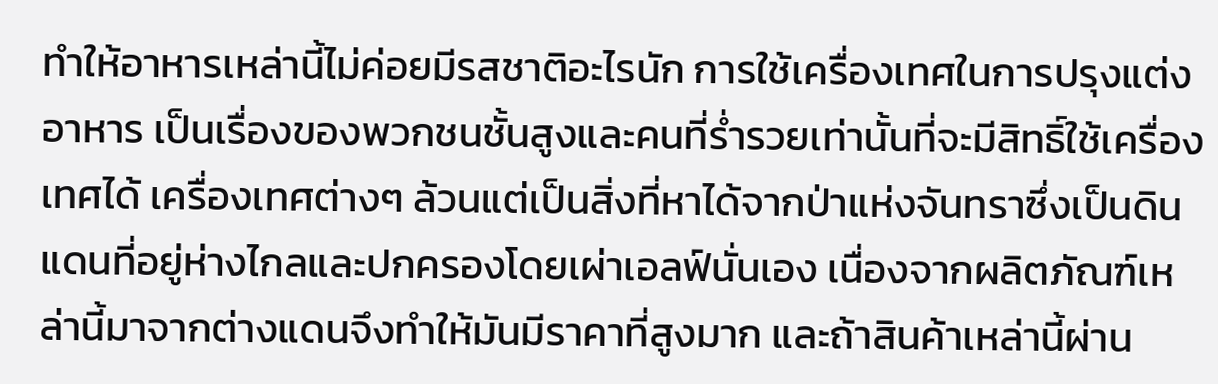ทำให้อาหารเหล่านี้ไม่ค่อยมีรสชาติอะไรนัก การใช้เครื่องเทศในการปรุงแต่งอาหาร เป็นเรื่องของพวกชนชั้นสูงและคนที่ร่ำรวยเท่านั้นที่จะมีสิทธิ์ใช้เครื่องเทศได้ เครื่องเทศต่างๆ ล้วนแต่เป็นสิ่งที่หาได้จากป่าแห่งจันทราซึ่งเป็นดินแดนที่อยู่ห่างไกลและปกครองโดยเผ่าเอลฟ์นั่นเอง เนื่องจากผลิตภัณฑ์เหล่านี้มาจากต่างแดนจึงทำให้มันมีราคาที่สูงมาก และถ้าสินค้าเหล่านี้ผ่าน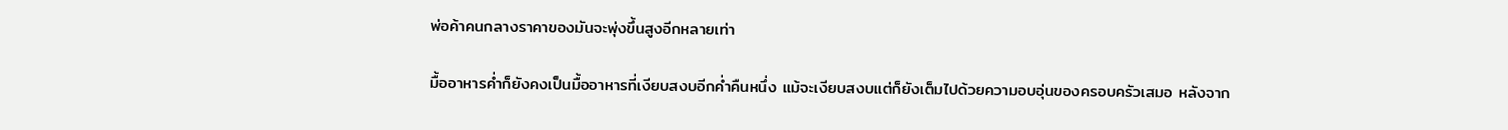พ่อค้าคนกลางราคาของมันจะพุ่งขึ้นสูงอีกหลายเท่า

มื้ออาหารค่ำก็ยังคงเป็นมื้ออาหารที่เงียบสงบอีกค่ำคืนหนึ่ง แม้จะเงียบสงบแต่ก็ยังเต็มไปด้วยความอบอุ่นของครอบครัวเสมอ หลังจาก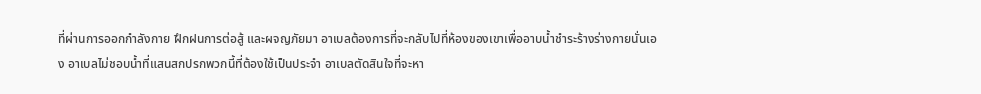ที่ผ่านการออกกำลังกาย ฝึกฝนการต่อสู้ และผจญภัยมา อาเบลต้องการที่จะกลับไปที่ห้องของเขาเพื่ออาบน้ำชำระร้างร่างกายนั่นเอง อาเบลไม่ชอบน้ำที่แสนสกปรกพวกนี้ที่ต้องใช้เป็นประจำ อาเบลตัดสินใจที่จะหา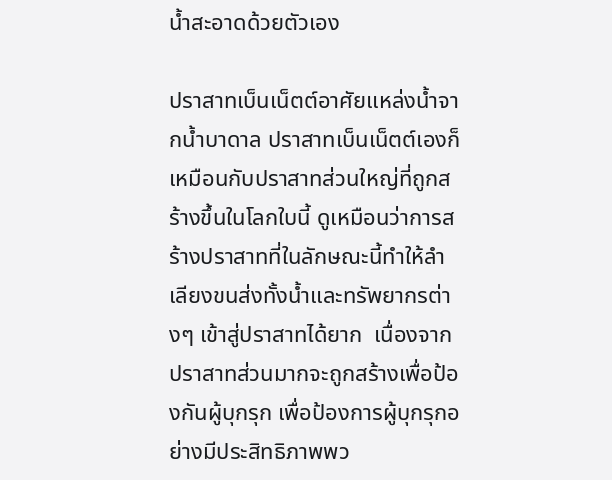น้ำสะอาดด้วยตัวเอง

ปราสาทเบ็นเน็ตต์อาศัยแหล่งน้ำจากน้ำบาดาล ปราสาทเบ็นเน็ตต์เองก็เหมือนกับปราสาทส่วนใหญ่ที่ถูกสร้างขึ้นในโลกใบนี้ ดูเหมือนว่าการสร้างปราสาทที่ในลักษณะนี้ทำให้ลำเลียงขนส่งทั้งน้ำและทรัพยากรต่างๆ เข้าสู่ปราสาทได้ยาก  เนื่องจากปราสาทส่วนมากจะถูกสร้างเพื่อป้องกันผู้บุกรุก เพื่อป้องการผู้บุกรุกอย่างมีประสิทธิภาพพว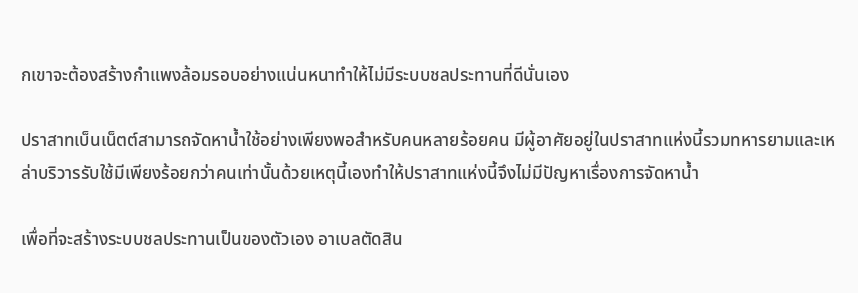กเขาจะต้องสร้างกำแพงล้อมรอบอย่างแน่นหนาทำให้ไม่มีระบบชลประทานที่ดีนั่นเอง

ปราสาทเบ็นเน็ตต์สามารถจัดหาน้ำใช้อย่างเพียงพอสำหรับคนหลายร้อยคน มีผู้อาศัยอยู่ในปราสาทแห่งนี้รวมทหารยามและเหล่าบริวารรับใช้มีเพียงร้อยกว่าคนเท่านั้นด้วยเหตุนี้เองทำให้ปราสาทแห่งนี้จึงไม่มีปัญหาเรื่องการจัดหาน้ำ

เพื่อที่จะสร้างระบบชลประทานเป็นของตัวเอง อาเบลตัดสิน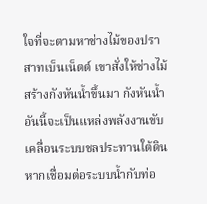ใจที่จะตามหาช่างไม้ของปราสาทเบ็นเน็ตต์ เขาสั่งให้ช่างไม้สร้างกังหันน้ำขึ้นมา กังหันน้ำอันนี้จะเป็นแหล่งพลังงานขับเคลื่อนระบบชลประทานใต้ดิน หากเชื่อมต่อระบบน้ำกับท่อ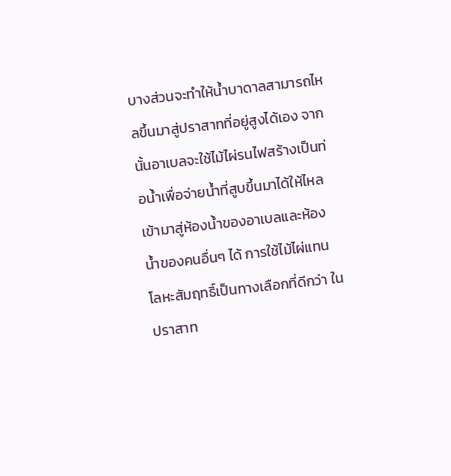บางส่วนจะทำให้น้ำบาดาลสามารถไหลขึ้นมาสู่ปราสาทที่อยู่สูงได้เอง จากนั้นอาเบลจะใช้ไม้ไผ่รนไฟสร้างเป็นท่อน้ำเพื่อจ่ายน้ำที่สูบขึ้นมาได้ให้ไหลเข้ามาสู่ห้องน้ำของอาเบลและห้องน้ำของคนอื่นๆ ได้ การใช้ไม้ไผ่แทนโลหะสัมฤทธิ์เป็นทางเลือกที่ดีกว่า ในปราสาท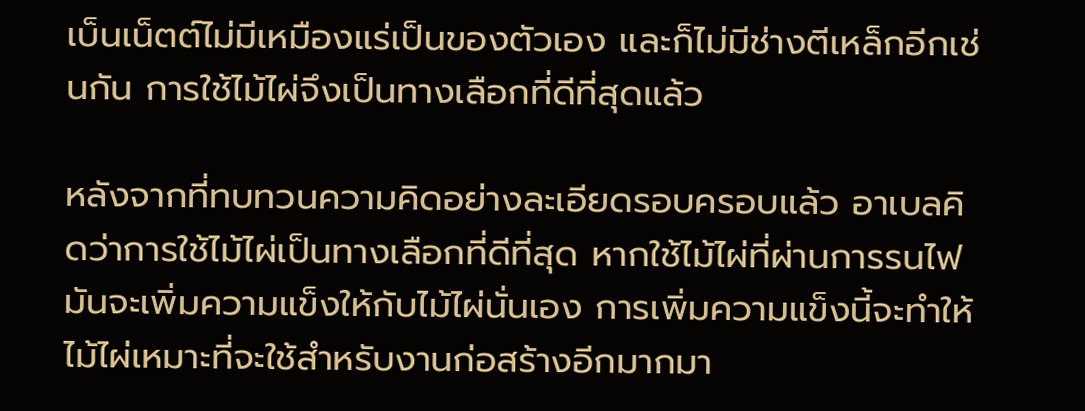เบ็นเน็ตต์ไม่มีเหมืองแร่เป็นของตัวเอง และก็ไม่มีช่างตีเหล็กอีกเช่นกัน การใช้ไม้ไผ่จึงเป็นทางเลือกที่ดีที่สุดแล้ว

หลังจากที่ทบทวนความคิดอย่างละเอียดรอบครอบแล้ว อาเบลคิดว่าการใช้ไม้ไผ่เป็นทางเลือกที่ดีที่สุด หากใช้ไม้ไผ่ที่ผ่านการรนไฟมันจะเพิ่มความแข็งให้กับไม้ไผ่นั่นเอง การเพิ่มความแข็งนี้จะทำให้ไม้ไผ่เหมาะที่จะใช้สำหรับงานก่อสร้างอีกมากมา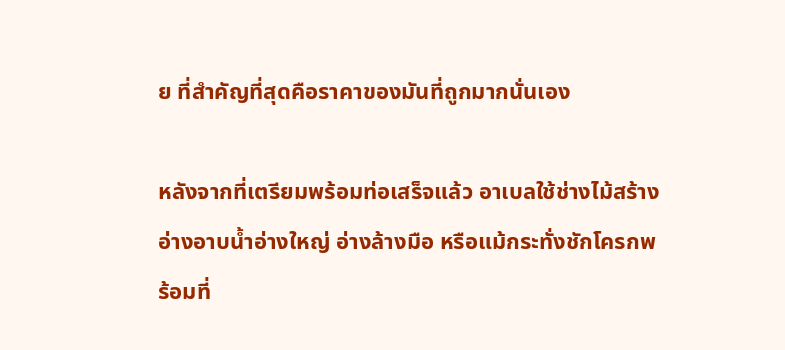ย ที่สำคัญที่สุดคือราคาของมันที่ถูกมากนั่นเอง

หลังจากที่เตรียมพร้อมท่อเสร็จแล้ว อาเบลใช้ช่างไม้สร้างอ่างอาบน้ำอ่างใหญ่ อ่างล้างมือ หรือแม้กระทั่งชักโครกพร้อมที่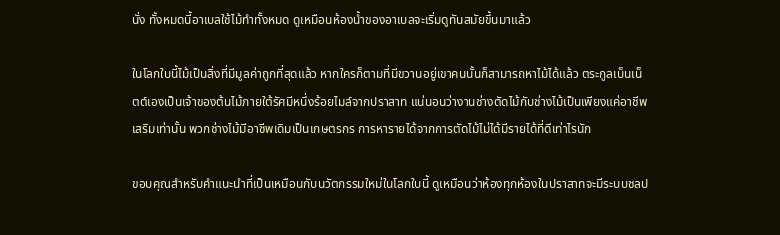นั่ง ทั้งหมดนี้อาเบลใช้ไม้ทำทั้งหมด ดูเหมือนห้องน้ำของอาเบลจะเริ่มดูทันสมัยขึ้นมาแล้ว

ในโลกใบนี้ไม้เป็นสิ่งที่มีมูลค่าถูกที่สุดแล้ว หากใครก็ตามที่มีขวานอยู่เขาคนนั้นก็สามารถหาไม้ได้แล้ว ตระกูลเบ็นเน็ตต์เองเป็นเจ้าของต้นไม้ภายใต้รัศมีหนึ่งร้อยไมล์จากปราสาท แน่นอนว่างานช่างตัดไม้กับช่างไม้เป็นเพียงแค่อาชีพเสริมเท่านั้น พวกช่างไม้มีอาชีพเดิมเป็นเกษตรกร การหารายได้จากการตัดไม้ไม่ได้มีรายได้ที่ดีเท่าไรนัก

ขอบคุณสำหรับคำแนะนำที่เป็นเหมือนกับนวัตกรรมใหม่ในโลกใบนี้ ดูเหมือนว่าห้องทุกห้องในปราสาทจะมีระบบชลป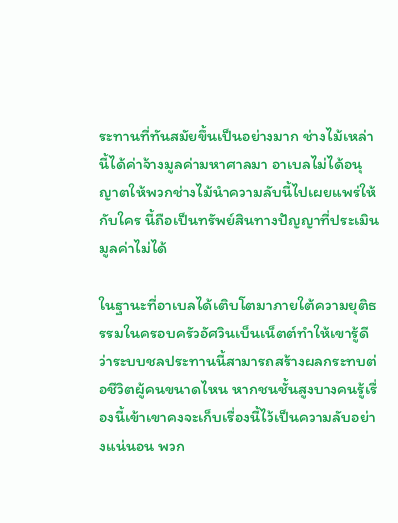ระทานที่ทันสมัยขึ้นเป็นอย่างมาก ช่างไม้เหล่านี้ได้ค่าจ้างมูลค่ามหาศาลมา อาเบลไม่ได้อนุญาตให้พวกช่างไม้นำความลับนี้ไปเผยแพร่ให้กับใคร นี้ถือเป็นทรัพย์สินทางปัญญาที่ประเมินมูลค่าไม่ได้

ในฐานะที่อาเบลได้เติบโตมาภายใต้ความยุติธรรมในครอบครัวอัศวินเบ็นเน็ตต์ทำให้เขารู้ดีว่าระบบชลประทานนี้สามารถสร้างผลกระทบต่อชีวิตผู้คนขนาดไหน หากชนชั้นสูงบางคนรู้เรื่องนี้เข้าเขาคงจะเก็บเรื่องนี้ไว้เป็นความลับอย่างแน่นอน พวก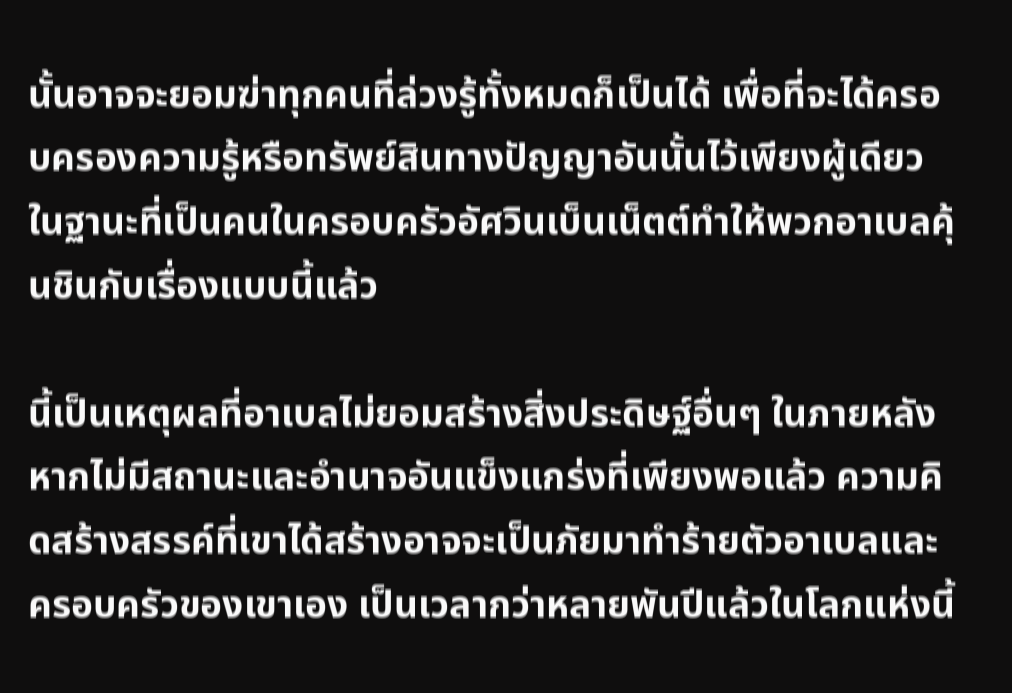นั้นอาจจะยอมฆ่าทุกคนที่ล่วงรู้ทั้งหมดก็เป็นได้ เพื่อที่จะได้ครอบครองความรู้หรือทรัพย์สินทางปัญญาอันนั้นไว้เพียงผู้เดียว ในฐานะที่เป็นคนในครอบครัวอัศวินเบ็นเน็ตต์ทำให้พวกอาเบลคุ้นชินกับเรื่องแบบนี้แล้ว

นี้เป็นเหตุผลที่อาเบลไม่ยอมสร้างสิ่งประดิษฐ์อื่นๆ ในภายหลัง หากไม่มีสถานะและอำนาจอันแข็งแกร่งที่เพียงพอแล้ว ความคิดสร้างสรรค์ที่เขาได้สร้างอาจจะเป็นภัยมาทำร้ายตัวอาเบลและครอบครัวของเขาเอง เป็นเวลากว่าหลายพันปีแล้วในโลกแห่งนี้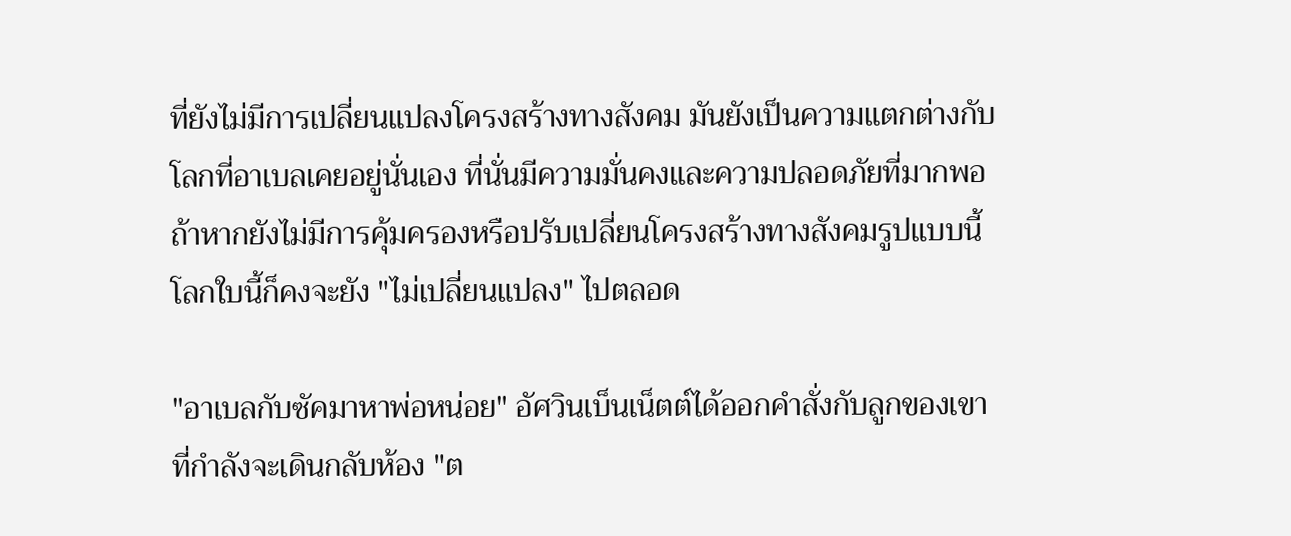ที่ยังไม่มีการเปลี่ยนแปลงโครงสร้างทางสังคม มันยังเป็นความแตกต่างกับโลกที่อาเบลเคยอยู่นั่นเอง ที่นั่นมีความมั่นคงและความปลอดภัยที่มากพอ ถ้าหากยังไม่มีการคุ้มครองหรือปรับเปลี่ยนโครงสร้างทางสังคมรูปแบบนี้ โลกใบนี้ก็คงจะยัง "ไม่เปลี่ยนแปลง" ไปตลอด

"อาเบลกับซัคมาหาพ่อหน่อย" อัศวินเบ็นเน็ตต์ได้ออกคำสั่งกับลูกของเขาที่กำลังจะเดินกลับห้อง "ต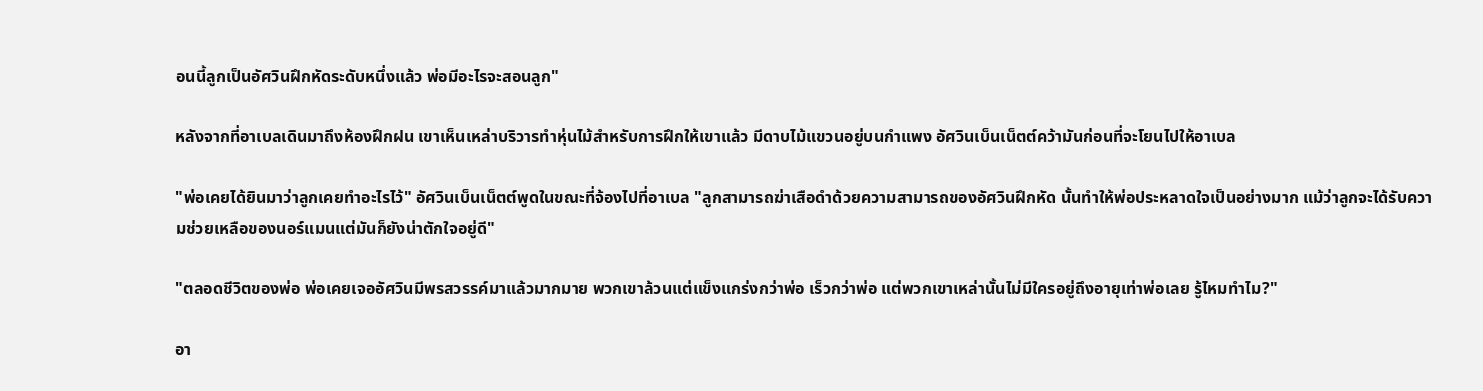อนนี้ลูกเป็นอัศวินฝึกหัดระดับหนึ่งแล้ว พ่อมีอะไรจะสอนลูก"

หลังจากที่อาเบลเดินมาถึงห้องฝึกฝน เขาเห็นเหล่าบริวารทำหุ่นไม้สำหรับการฝึกให้เขาแล้ว มีดาบไม้แขวนอยู่บนกำแพง อัศวินเบ็นเน็ตต์คว้ามันก่อนที่จะโยนไปให้อาเบล

"พ่อเคยได้ยินมาว่าลูกเคยทำอะไรไว้" อัศวินเบ็นเน็ตต์พูดในขณะที่จ้องไปที่อาเบล "ลูกสามารถฆ่าเสือดำด้วยความสามารถของอัศวินฝึกหัด นั้นทำให้พ่อประหลาดใจเป็นอย่างมาก แม้ว่าลูกจะได้รับความช่วยเหลือของนอร์แมนแต่มันก็ยังน่าตักใจอยู่ดี"

"ตลอดชีวิตของพ่อ พ่อเคยเจออัศวินมีพรสวรรค์มาแล้วมากมาย พวกเขาล้วนแต่แข็งแกร่งกว่าพ่อ เร็วกว่าพ่อ แต่พวกเขาเหล่านั้นไม่มีใครอยู่ถึงอายุเท่าพ่อเลย รู้ไหมทำไม?"

อา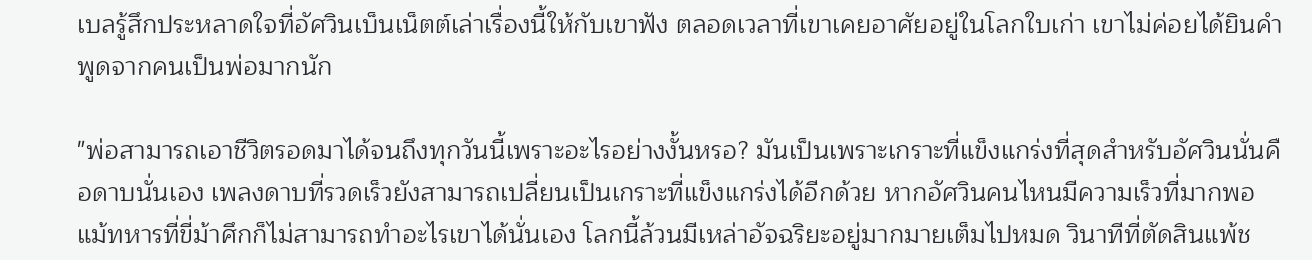เบลรู้สึกประหลาดใจที่อัศวินเบ็นเน็ตต์เล่าเรื่องนี้ให้กับเขาฟัง ตลอดเวลาที่เขาเคยอาศัยอยู่ในโลกใบเก่า เขาไม่ค่อยได้ยินคำพูดจากคนเป็นพ่อมากนัก

"พ่อสามารถเอาชีวิตรอดมาได้จนถึงทุกวันนี้เพราะอะไรอย่างงั้นหรอ? มันเป็นเพราะเกราะที่แข็งแกร่งที่สุดสำหรับอัศวินนั่นคือดาบนั่นเอง เพลงดาบที่รวดเร็วยังสามารถเปลี่ยนเป็นเกราะที่แข็งแกร่งได้อีกด้วย หากอัศวินคนไหนมีความเร็วที่มากพอ แม้ทหารที่ขี่ม้าศึกก็ไม่สามารถทำอะไรเขาได้นั่นเอง โลกนี้ล้วนมีเหล่าอัจฉริยะอยู่มากมายเต็มไปหมด วินาทีที่ตัดสินแพ้ช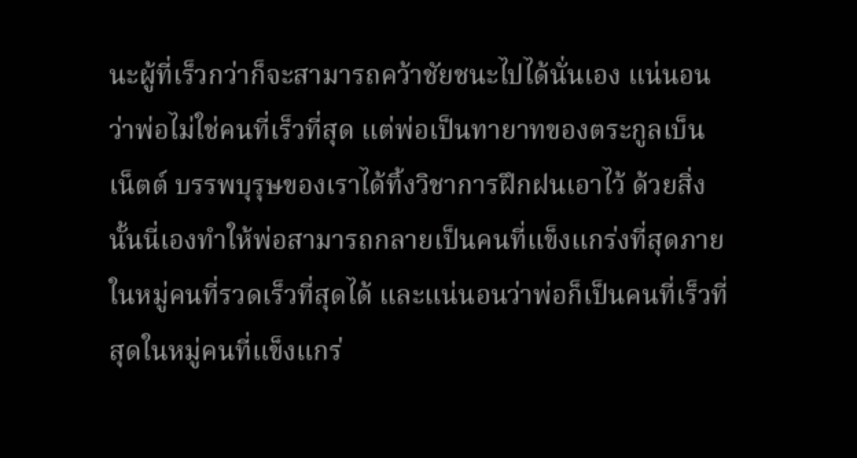นะผู้ที่เร็วกว่าก็จะสามารถคว้าชัยชนะไปได้นั่นเอง แน่นอนว่าพ่อไม่ใช่คนที่เร็วที่สุด แต่พ่อเป็นทายาทของตระกูลเบ็นเน็ตต์ บรรพบุรุษของเราได้ทิ้งวิชาการฝึกฝนเอาไว้ ด้วยสิ่งนั้นนี่เองทำให้พ่อสามารถกลายเป็นคนที่แข็งแกร่งที่สุดภายในหมู่คนที่รวดเร็วที่สุดได้ และแน่นอนว่าพ่อก็เป็นคนที่เร็วที่สุดในหมู่คนที่แข็งแกร่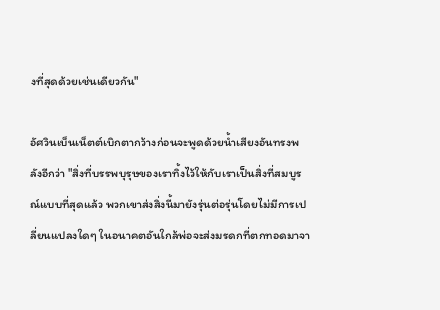งที่สุดด้วยเช่นเดียวกัน"

อัศวินเบ็นเน็ตต์เบิกตากว้างก่อนจะพูดด้วยน้ำเสียงอันทรงพลังอีกว่า "สิ่งที่บรรพบุรุษของเราทิ้งไว้ให้กับเราเป็นสิ่งที่สมบูรณ์แบบที่สุดแล้ว พวกเขาส่งสิ่งนี้มายังรุ่นต่อรุ่นโดยไม่มีการเปลี่ยนแปลงใดๆ ในอนาคตอันใกล้พ่อจะส่งมรดกที่ตกทอดมาจา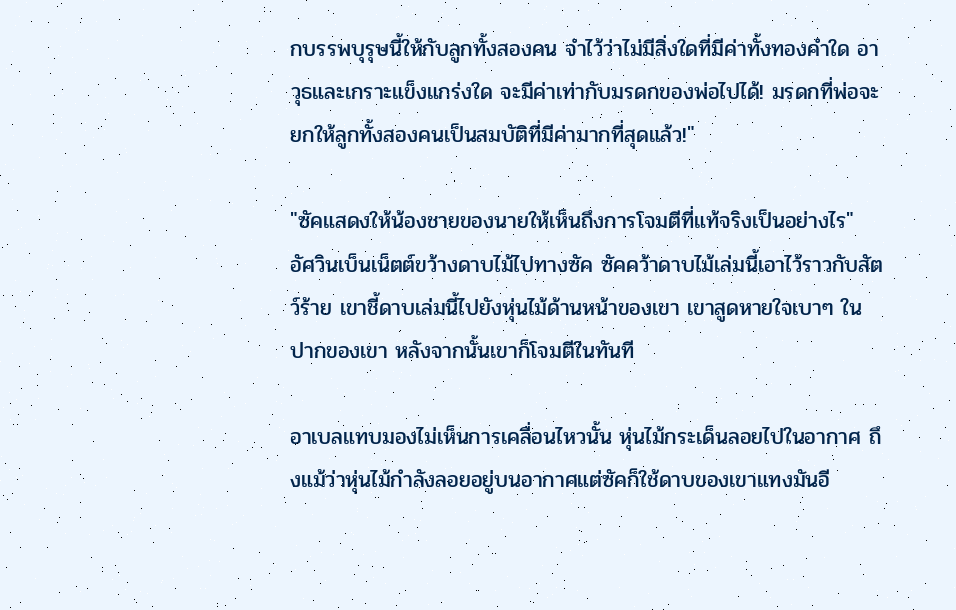กบรรพบุรุษนี้ให้กับลูกทั้งสองคน จำไว้ว่าไม่มีสิ่งใดที่มีค่าทั้งทองคำใด อาวุธและเกราะแข็งแกร่งใด จะมีค่าเท่ากับมรดกของพ่อไปได้! มรดกที่พ่อจะยกให้ลูกทั้งสองคนเป็นสมบัติที่มีค่ามากที่สุดแล้ว!"

"ซัคแสดงให้น้องชายของนายให้เห็นถึงการโจมตีที่แท้จริงเป็นอย่างไร" อัศวินเบ็นเน็ตต์ขว้างดาบไม้ไปทางซัค ซัคคว้าดาบไม้เล่มนี้เอาไว้ราวกับสัตว์ร้าย เขาชี้ดาบเล่มนี้ไปยังหุ่นไม้ด้านหน้าของเขา เขาสูดหายใจเบาๆ ในปากของเขา หลังจากนั้นเขาก็โจมตีในทันที

อาเบลแทบมองไม่เห็นการเคลื่อนไหวนั้น หุ่นไม้กระเด็นลอยไปในอากาศ ถึงแม้ว่าหุ่นไม้กำลังลอยอยู่บนอากาศแต่ซัคก็ใช้ดาบของเขาแทงมันอี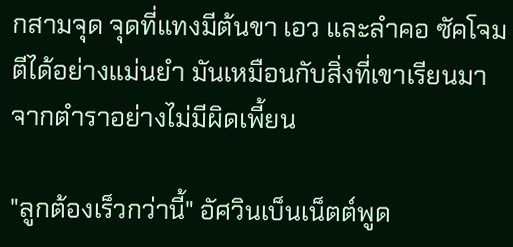กสามจุด จุดที่แทงมีต้นขา เอว และลำคอ ซัคโจมตีได้อย่างแม่นยำ มันเหมือนกับสิ่งที่เขาเรียนมาจากตำราอย่างไม่มีผิดเพี้ยน

"ลูกต้องเร็วกว่านี้" อัศวินเบ็นเน็ตต์พูด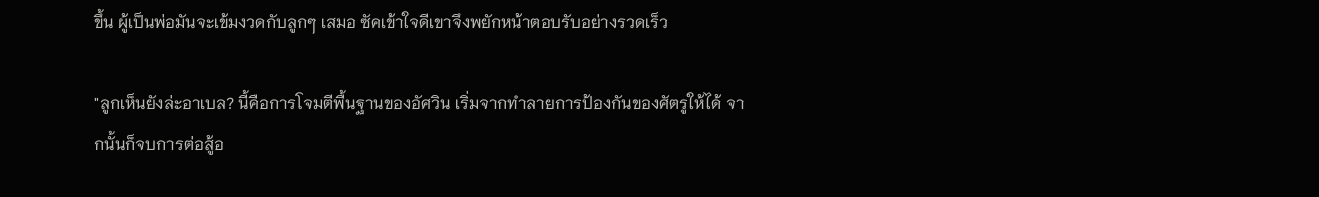ขึ้น ผู้เป็นพ่อมันจะเข้มงวดกับลูกๆ เสมอ ซัคเข้าใจดีเขาจึงพยักหน้าตอบรับอย่างรวดเร็ว

"ลูกเห็นยังล่ะอาเบล? นี้คือการโจมตีพื้นฐานของอัศวิน เริ่มจากทำลายการป้องกันของศัตรูให้ได้ จากนั้นก็จบการต่อสู้อ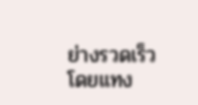ย่างรวดเร็วโดยแทง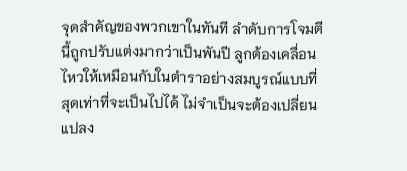จุดสำคัญของพวกเขาในทันที ลำดับการโจมตีนี้ถูกปรับแต่งมากว่าเป็นพันปี ลูกต้องเคลื่อนไหวให้เหมือนกับในตำราอย่างสมบูรณ์แบบที่สุดเท่าที่จะเป็นไปได้ ไม่จำเป็นจะต้องเปลี่ยนแปลง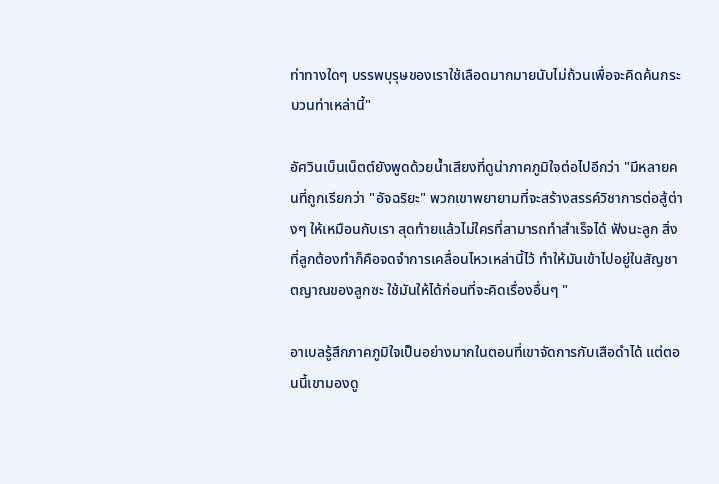ท่าทางใดๆ บรรพบุรุษของเราใช้เลือดมากมายนับไม่ถ้วนเพื่อจะคิดค้นกระบวนท่าเหล่านี้"

อัศวินเบ็นเน็ตต์ยังพูดด้วยน้ำเสียงที่ดูน่าภาคภูมิใจต่อไปอีกว่า "มีหลายคนที่ถูกเรียกว่า "อัจฉริยะ" พวกเขาพยายามที่จะสร้างสรรค์วิชาการต่อสู้ต่างๆ ให้เหมือนกับเรา สุดท้ายแล้วไม่ใครที่สามารถทำสำเร็จได้ ฟังนะลูก สิ่งที่ลูกต้องทำก็คือจดจำการเคลื่อนไหวเหล่านี้ไว้ ทำให้มันเข้าไปอยู่ในสัญชาตญาณของลูกซะ ใช้มันให้ได้ก่อนที่จะคิดเรื่องอื่นๆ "

อาเบลรู้สึกภาคภูมิใจเป็นอย่างมากในตอนที่เขาจัดการกับเสือดำได้ แต่ตอนนี้เขามองดู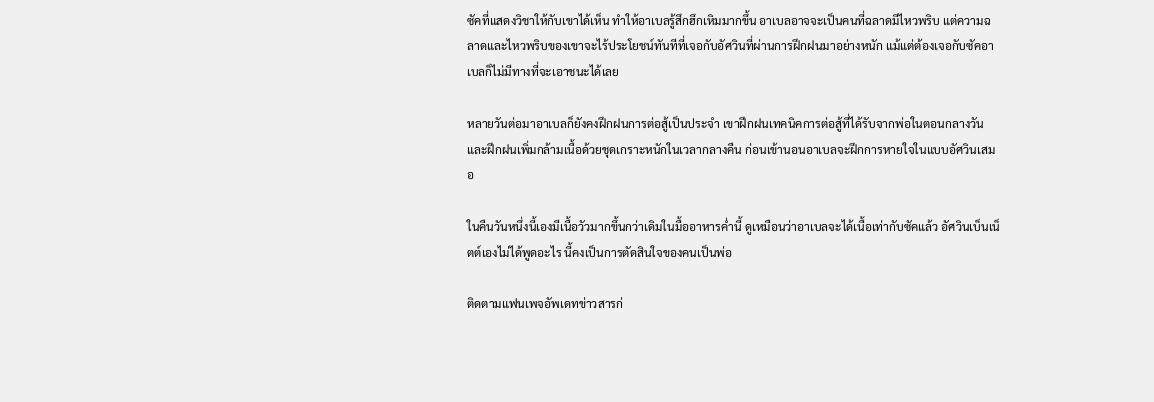ซัคที่แสดงวิชาให้กับเขาได้เห็น ทำให้อาเบลรู้สึกฮึกเหิมมากขึ้น อาเบลอาจจะเป็นคนที่ฉลาดมีไหวพริบ แต่ความฉลาดและไหวพริบของเขาจะไร้ประโยชน์ทันทีที่เจอกับอัศวินที่ผ่านการฝึกฝนมาอย่างหนัก แม้แต่ต้องเจอกับซัคอาเบลก็ไม่มีทางที่จะเอาชนะได้เลย

หลายวันต่อมาอาเบลก็ยังคงฝึกฝนการต่อสู้เป็นประจำ เขาฝึกฝนเทคนิคการต่อสู้ที่ได้รับจากพ่อในตอนกลางวัน และฝึกฝนเพิ่มกล้ามเนื้อด้วยชุดเกราะหนักในเวลากลางคืน ก่อนเข้านอนอาเบลจะฝึกการหายใจในแบบอัศวินเสมอ

ในคืนวันหนึ่งนี้เองมีเนื้อวัวมากขึ้นกว่าเดิมในมื้ออาหารค่ำนี้ ดูเหมือนว่าอาเบลจะได้เนื้อเท่ากับซัคแล้ว อัศวินเบ็นเน็ตต์เองไม่ได้พูดอะไร นี้คงเป็นการตัดสินใจของคนเป็นพ่อ

ติดตามแฟนเพจอัพเดทข่าวสารก่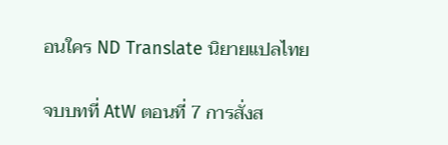อนใคร ND Translate นิยายแปลไทย

จบบทที่ AtW ตอนที่ 7 การสั่งส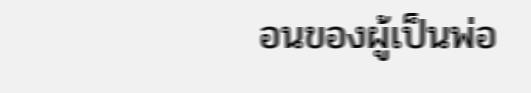อนของผู้เป็นพ่อ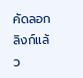คัดลอกลิงก์แล้ว